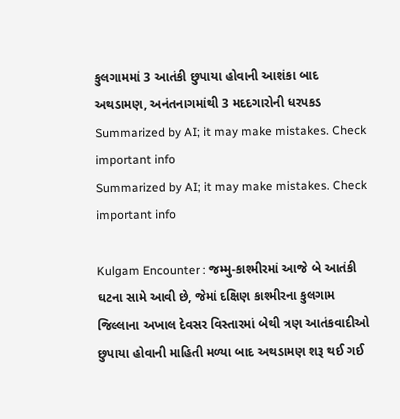કુલગામમાં 3 આતંકી છુપાયા હોવાની આશંકા બાદ અથડામણ, અનંતનાગમાંથી 3 મદદગારોની ધરપકડ
Summarized by AI; it may make mistakes. Check important info
Summarized by AI; it may make mistakes. Check important info

Kulgam Encounter : જમ્મુ-કાશ્મીરમાં આજે બે આતંકી ઘટના સામે આવી છે, જેમાં દક્ષિણ કાશ્મીરના કુલગામ જિલ્લાના અખાલ દેવસર વિસ્તારમાં બેથી ત્રણ આતંકવાદીઓ છુપાયા હોવાની માહિતી મળ્યા બાદ અથડામણ શરૂ થઈ ગઈ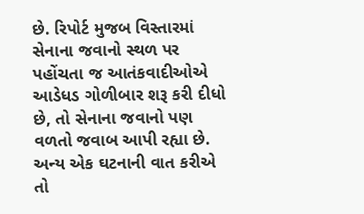છે. રિપોર્ટ મુજબ વિસ્તારમાં સેનાના જવાનો સ્થળ પર પહોંચતા જ આતંકવાદીઓએ આડેધડ ગોળીબાર શરૂ કરી દીધો છે, તો સેનાના જવાનો પણ વળતો જવાબ આપી રહ્યા છે. અન્ય એક ઘટનાની વાત કરીએ તો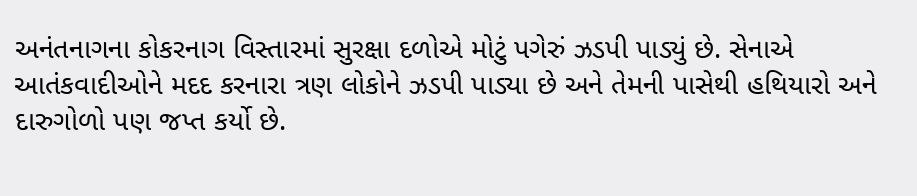અનંતનાગના કોકરનાગ વિસ્તારમાં સુરક્ષા દળોએ મોટું પગેરું ઝડપી પાડ્યું છે. સેનાએ આતંકવાદીઓને મદદ કરનારા ત્રણ લોકોને ઝડપી પાડ્યા છે અને તેમની પાસેથી હથિયારો અને દારુગોળો પણ જપ્ત કર્યો છે.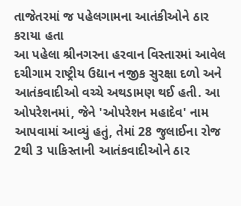તાજેતરમાં જ પહેલગામના આતંકીઓને ઠાર કરાયા હતા
આ પહેલા શ્રીનગરના હરવાન વિસ્તારમાં આવેલ દચીગામ રાષ્ટ્રીય ઉદ્યાન નજીક સુરક્ષા દળો અને આતંકવાદીઓ વચ્ચે અથડામણ થઈ હતી. આ ઓપરેશનમાં, જેને 'ઓપરેશન મહાદેવ' નામ આપવામાં આવ્યું હતું, તેમાં 28 જુલાઈના રોજ 2થી 3 પાકિસ્તાની આતંકવાદીઓને ઠાર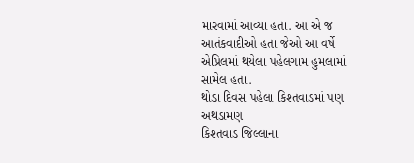મારવામાં આવ્યા હતા. આ એ જ આતંકવાદીઓ હતા જેઓ આ વર્ષે એપ્રિલમાં થયેલા પહેલગામ હુમલામાં સામેલ હતા.
થોડા દિવસ પહેલા કિશ્તવાડમાં પણ અથડામણ
કિશ્તવાડ જિલ્લાના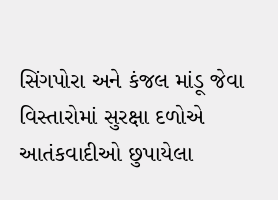સિંગપોરા અને કંજલ માંડૂ જેવા વિસ્તારોમાં સુરક્ષા દળોએ આતંકવાદીઓ છુપાયેલા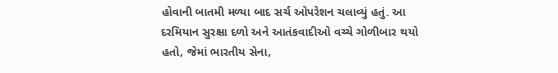હોવાની બાતમી મળ્યા બાદ સર્ચ ઓપરેશન ચલાવ્યું હતું. આ દરમિયાન સુરક્ષા દળો અને આતંકવાદીઓ વચ્ચે ગોળીબાર થયો હતો, જેમાં ભારતીય સેના,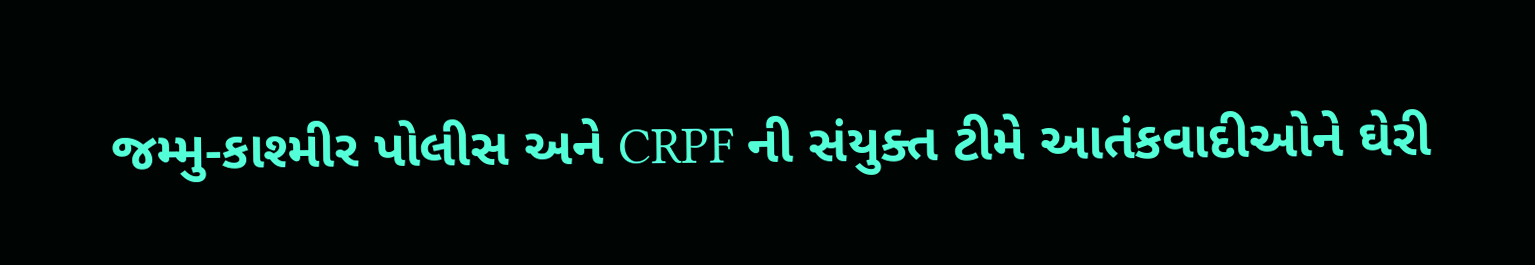જમ્મુ-કાશ્મીર પોલીસ અને CRPF ની સંયુક્ત ટીમે આતંકવાદીઓને ઘેરી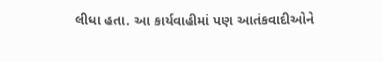લીધા હતા. આ કાર્યવાહીમાં પણ આતંકવાદીઓને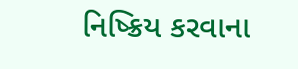નિષ્ક્રિય કરવાના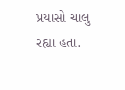પ્રયાસો ચાલુ રહ્યા હતા.